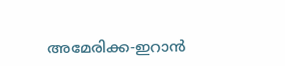അമേരിക്ക-ഇറാൻ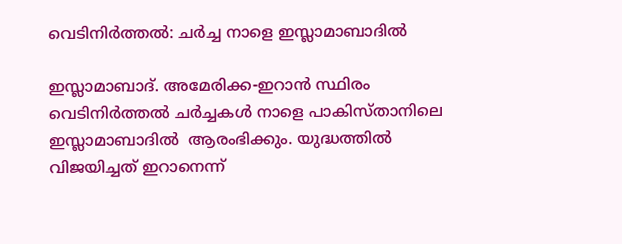വെടിനിർത്തൽ: ചർച്ച നാളെ ഇസ്ലാമാബാദിൽ

ഇസ്ലാമാബാദ്. അമേരിക്ക-ഇറാൻ സ്ഥിരം വെടിനിർത്തൽ ചർച്ചകൾ നാളെ പാകിസ്താനിലെ ഇസ്ലാമാബാദിൽ  ആരംഭിക്കും. യുദ്ധത്തിൽ വിജയിച്ചത് ഇറാനെന്ന്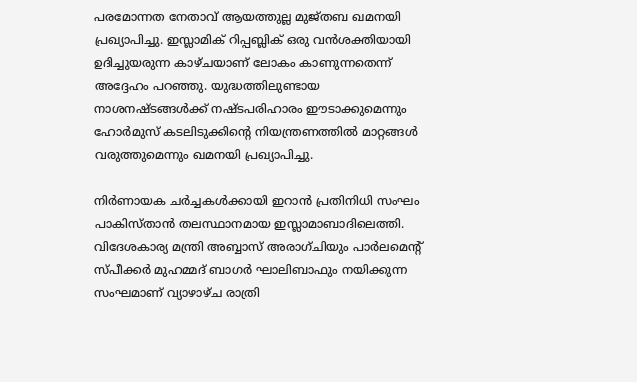പരമോന്നത നേതാവ് ആയത്തുല്ല മുജ്തബ ഖമനയി പ്രഖ്യാപിച്ചു. ഇസ്ലാമിക് റിപ്പബ്ലിക് ഒരു വൻശക്തിയായി ഉദിച്ചുയരുന്ന കാഴ്ചയാണ് ലോകം കാണുന്നതെന്ന് അദ്ദേഹം പറഞ്ഞു. യുദ്ധത്തിലുണ്ടായ നാശനഷ്ടങ്ങൾക്ക് നഷ്ടപരിഹാരം ഈടാക്കുമെന്നും ഹോർമുസ് കടലിടുക്കിന്റെ നിയന്ത്രണത്തിൽ മാറ്റങ്ങൾ വരുത്തുമെന്നും ഖമനയി പ്രഖ്യാപിച്ചു.

നിർണായക ചർച്ചകൾക്കായി ഇറാൻ പ്രതിനിധി സംഘം പാകിസ്താൻ തലസ്ഥാനമായ ഇസ്ലാമാബാദിലെത്തി. വിദേശകാര്യ മന്ത്രി അബ്ബാസ് അരാഗ്‌ചിയും പാർലമെന്റ് സ്പീക്കർ മുഹമ്മദ് ബാഗർ ഘാലിബാഫും നയിക്കുന്ന സംഘമാണ് വ്യാഴാഴ്ച രാത്രി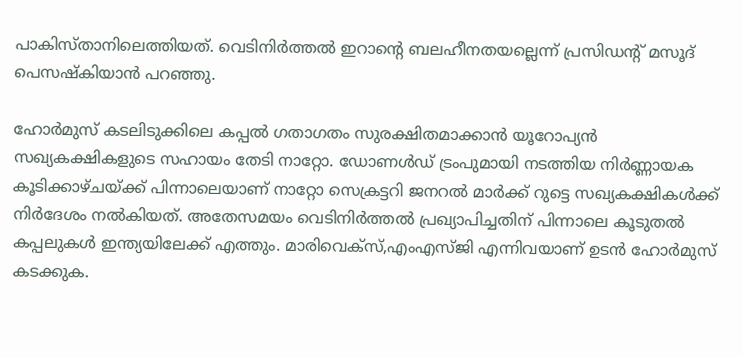പാകിസ്താനിലെത്തിയത്. വെടിനിർത്തൽ ഇറാന്റെ ബലഹീനതയല്ലെന്ന് പ്രസിഡന്റ് മസൂദ് പെസഷ്കിയാൻ പറഞ്ഞു.

ഹോർമുസ് കടലിടുക്കിലെ കപ്പൽ ഗതാഗതം സുരക്ഷിതമാക്കാൻ യൂറോപ്യൻ സഖ്യകക്ഷികളുടെ സഹായം തേടി നാറ്റോ. ഡോണൾഡ് ട്രംപുമായി നടത്തിയ നിർണ്ണായക കൂടിക്കാഴ്ചയ്ക്ക് പിന്നാലെയാണ് നാറ്റോ സെക്രട്ടറി ജനറൽ മാർക്ക് റുട്ടെ സഖ്യകക്ഷികൾക്ക് നിർദേശം നൽകിയത്‌. അതേസമയം വെടിനിർത്തൽ പ്രഖ്യാപിച്ചതിന് പിന്നാലെ കൂടുതൽ കപ്പലുകൾ ഇന്ത്യയിലേക്ക് എത്തും. മാരിവെക്സ്,എംഎസ്ജി എന്നിവയാണ് ഉടൻ ഹോർമുസ് കടക്കുക.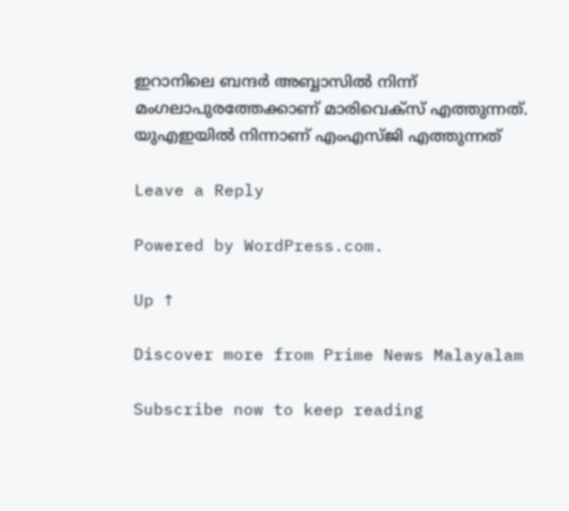ഇറാനിലെ ബന്ദർ അബ്ബാസിൽ നിന്ന് മംഗലാപുരത്തേക്കാണ് മാരിവെക്സ് എത്തുന്നത്. യുഎഇയിൽ നിന്നാണ് എംഎസ്ജി എത്തുന്നത്

Leave a Reply

Powered by WordPress.com.

Up ↑

Discover more from Prime News Malayalam

Subscribe now to keep reading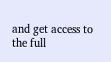and get access to the full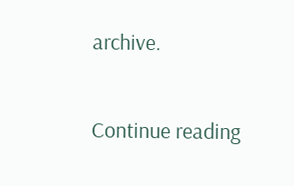archive.

Continue reading